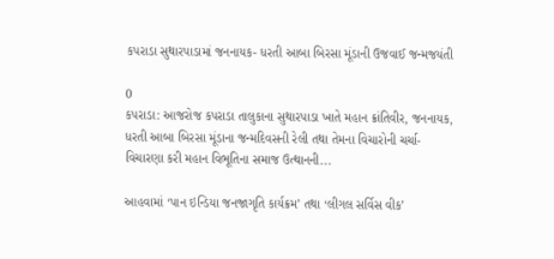કપરાડા સુથારપાડામાં જનનાયક- ધરતી આબા બિરસા મૂંડાની ઉજવાઈ જન્મજયંતી

0
કપરાડા: આજરોજ કપરાડા તાલુકાના સુથારપાડા ખાતે મહાન ક્રાંતિવીર, જનનાયક, ધરતી આબા બિરસા મૂંડાના જન્મદિવસની રેલી તથા તેમના વિચારોની ચર્ચા-વિચારણા કરી મહાન વિભૂતિના સમાજ ઉત્થાનની...

આહવામાં ‘પાન ઇન્ડિયા જનજાગૃતિ કાર્યક્રમ’ તથા ‘લીગલ સર્વિસ વીક’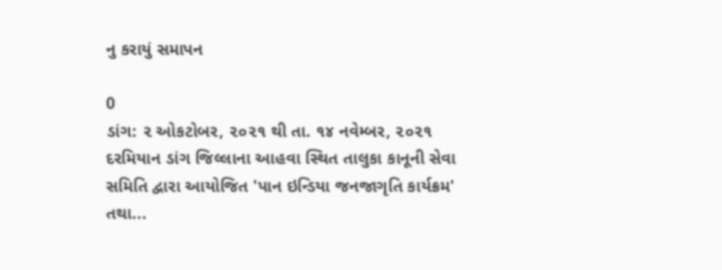નુ કરાયું સમાપન

0
ડાંગ: ૨ ઓકટોબર, ૨૦૨૧ થી તા. ૧૪ નવેમ્બર, ૨૦૨૧ દરમિયાન ડાંગ જિલ્લાના આહવા સ્થિત તાલુકા કાનૂની સેવા સમિતિ દ્વારા આયોજિત 'પાન ઇન્ડિયા જનજાગૃતિ કાર્યક્રમ' તથા...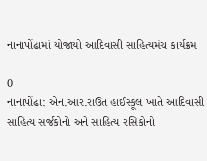નાનાપોંઢામાં યોજાયો આદિવાસી સાહિત્યમંચ કાર્યક્રમ

0
નાનાપોંઢા: એન.આર.રાઉત હાઈસ્કૂલ ખાતે આદિવાસી સાહિત્ય સર્જકોનો અને સાહિત્ય રસિકોનો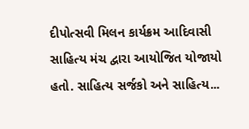દીપોત્સવી મિલન કાર્યક્રમ આદિવાસી સાહિત્ય મંચ દ્વારા આયોજિત યોજાયો હતો. સાહિત્ય સર્જકો અને સાહિત્ય...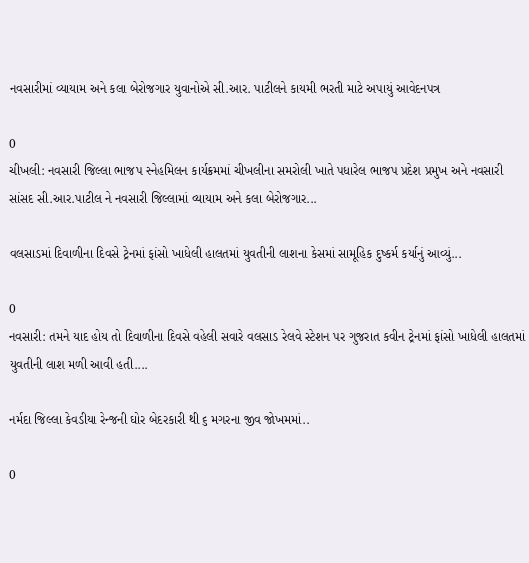નવસારીમાં વ્યાયામ અને કલા બેરોજગાર યુવાનોએ સી.આર. પાટીલને કાયમી ભરતી માટે અપાયું આવેદનપત્ર

0
ચીખલી: નવસારી જિલ્લા ભાજપ સ્નેહમિલન કાર્યક્રમમાં ચીખલીના સમરોલી ખાતે પધારેલ ભાજપ પ્રદેશ પ્રમુખ અને નવસારી સાંસદ સી.આર.પાટીલ ને નવસારી જિલ્લામાં વ્યાયામ અને કલા બેરોજગાર...

વલસાડમાં દિવાળીના દિવસે ટ્રેનમાં ફાંસો ખાધેલી હાલતમાં યુવતીની લાશના કેસમાં સામૂહિક દુષ્કર્મ કર્યાનું આવ્યું...

0
નવસારી: તમને યાદ હોય તો દિવાળીના દિવસે વહેલી સવારે વલસાડ રેલવે સ્ટેશન પર ગુજરાત કવીન ટ્રેનમાં ફાંસો ખાધેલી હાલતમાં યુવતીની લાશ મળી આવી હતી....

નર્મદા જિલ્લા કેવડીયા રેન્જની ઘોર બેદરકારી થી ૬ મગરના જીવ જોખમમાં..

0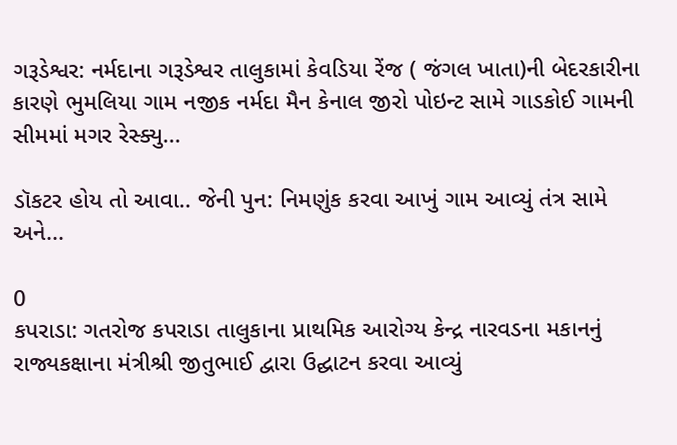ગરૂડેશ્વર: નર્મદાના ગરૂડેશ્વર તાલુકામાં કેવડિયા રેંજ ( જંગલ ખાતા)ની બેદરકારીના કારણે ભુમલિયા ગામ નજીક નર્મદા મૈન કેનાલ જીરો પોઇન્ટ સામે ગાડકોઈ ગામની સીમમાં મગર રેસ્ક્યુ...

ડૉકટર હોય તો આવા.. જેની પુન: નિમણુંક કરવા આખું ગામ આવ્યું તંત્ર સામે અને...

0
કપરાડા: ગતરોજ કપરાડા તાલુકાના પ્રાથમિક આરોગ્ય કેન્દ્ર નારવડના મકાનનું રાજ્યકક્ષાના મંત્રીશ્રી જીતુભાઈ દ્વારા ઉદ્ઘાટન કરવા આવ્યું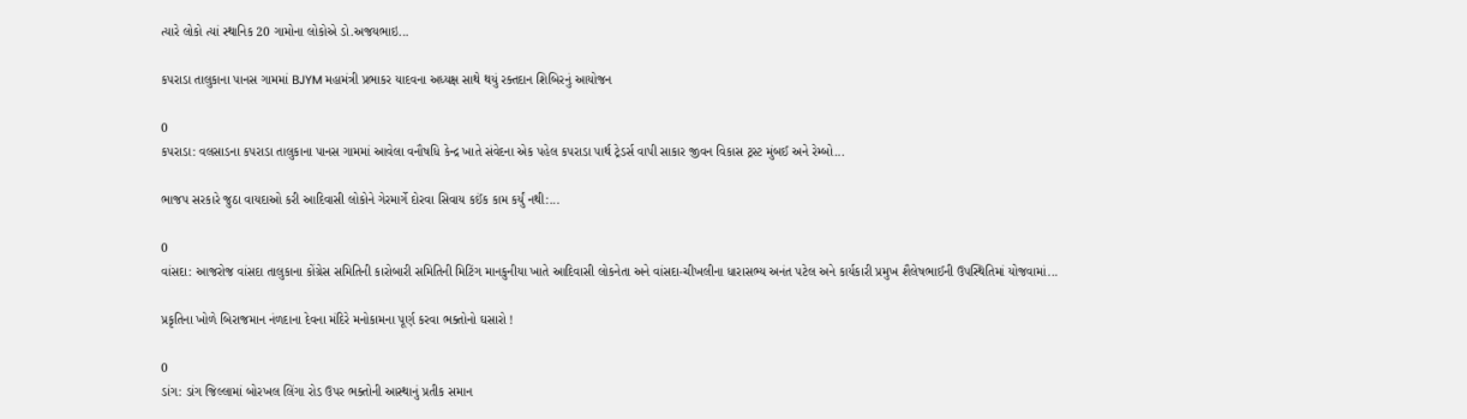ત્યારે લોકો ત્યાં સ્થાનિક 20 ગામોના લોકોએ ડો.અજયભાઇ...

કપરાડા તાલુકાના પાનસ ગામમાં BJYM મહામંત્રી પ્રભાકર યાદવના અધ્યક્ષ સાથે થયું રક્તદાન શિબિરનું આયોજન

0
કપરાડા: વલસાડના કપરાડા તાલુકાના પાનસ ગામમાં આવેલા વનૌષધિ કેન્દ્ર ખાતે સંવેદના એક પહેલ કપરાડા પાર્થ ટ્રેડર્સ વાપી સાકાર જીવન વિકાસ ટ્રસ્ટ મુંબઈ અને રેમ્બો...

ભાજપ સરકારે જુઠા વાયદાઓ કરી આદિવાસી લોકોને ગેરમાર્ગે દોરવા સિવાય કઈંક કામ કર્યું નથી:...

0
વાંસદા: આજરોજ વાંસદા તાલુકાના કોંગ્રેસ સમિતિની કારોબારી સમિતિની મિટિંગ માનકુનીયા ખાતે આદિવાસી લોકનેતા અને વાંસદા-ચીખલીના ધારાસભ્ય અનંત પટેલ અને કાર્યકારી પ્રમુખ શૈલેષભાઈની ઉપસ્થિતિમાં યોજવામાં...

પ્રકૃતિના ખોળે બિરાજમાન નંળદાના દેવના મંદિરે મનોકામના પૂર્ણ કરવા ભક્તોનો ઘસારો !

0
ડાંગ: ડાંગ જિલ્લામાં બોરખલ લિંગા રોડ ઉપર ભક્તોની આસ્થાનું પ્રતીક સમાન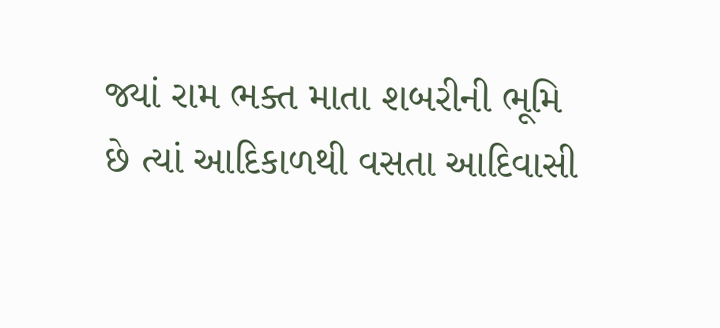જ્યાં રામ ભક્ત માતા શબરીની ભૂમિ છે ત્યાં આદિકાળથી વસતા આદિવાસી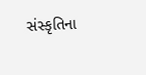સંસ્કૃતિના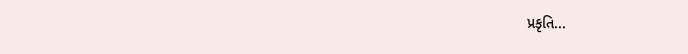પ્રકૃતિ...